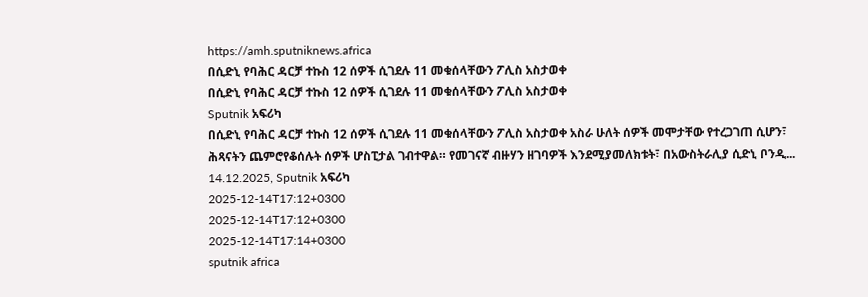https://amh.sputniknews.africa
በሲድኒ የባሕር ዳርቻ ተኩስ 12 ሰዎች ሲገደሉ 11 መቁሰላቸውን ፖሊስ አስታወቀ
በሲድኒ የባሕር ዳርቻ ተኩስ 12 ሰዎች ሲገደሉ 11 መቁሰላቸውን ፖሊስ አስታወቀ
Sputnik አፍሪካ
በሲድኒ የባሕር ዳርቻ ተኩስ 12 ሰዎች ሲገደሉ 11 መቁሰላቸውን ፖሊስ አስታወቀ አስራ ሁለት ሰዎች መሞታቸው የተረጋገጠ ሲሆን፣ ሕጻናትን ጨምሮየቆሰሉት ሰዎች ሆስፒታል ገብተዋል። የመገናኛ ብዙሃን ዘገባዎች እንደሚያመለክቱት፣ በአውስትራሊያ ሲድኒ ቦንዲ... 14.12.2025, Sputnik አፍሪካ
2025-12-14T17:12+0300
2025-12-14T17:12+0300
2025-12-14T17:14+0300
sputnik africa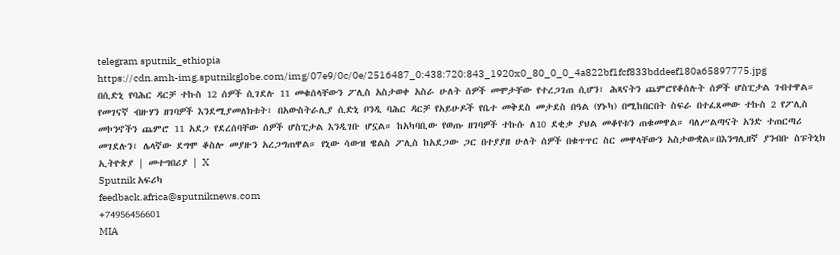telegram sputnik_ethiopia
https://cdn.amh-img.sputnikglobe.com/img/07e9/0c/0e/2516487_0:438:720:843_1920x0_80_0_0_4a822bf1fcf833bddeef180a65897775.jpg
በሲድኒ የባሕር ዳርቻ ተኩስ 12 ሰዎች ሲገደሉ 11 መቁሰላቸውን ፖሊስ አስታወቀ አስራ ሁለት ሰዎች መሞታቸው የተረጋገጠ ሲሆን፣ ሕጻናትን ጨምሮየቆሰሉት ሰዎች ሆስፒታል ገብተዋል። የመገናኛ ብዙሃን ዘገባዎች እንደሚያመለክቱት፣ በአውስትራሊያ ሲድኒ ቦንዲ ባሕር ዳርቻ የአይሁዶች የቤተ መቅደስ መታደስ በዓል (ሃኑካ) በሚከበርበት ስፍራ በተፈጸመው ተኩስ 2 የፖሊስ መኮንኖችን ጨምሮ 11 አደጋ የደረሰባቸው ሰዎች ሆስፒታል እንዲገቡ ሆኗል። ከአካባቢው የወጡ ዘገባዎች ተኩሱ ለ10 ደቂቃ ያህል መቆየቱን ጠቁመዋል። ባለሥልጣናት አንድ ተጠርጣሪ መገደሉን፣ ሌላኛው ደግሞ ቆስሎ መያዙን አረጋግጠዋል። የኒው ሳውዝ ዌልስ ፖሊስ ከአደጋው ጋር በተያያዘ ሁለት ሰዎች በቁጥጥር ስር መዋላቸውን አስታውቋል።በእንግሊዘኛ ያንብቡ ስፑትኒክ ኢትዮጵያ | መተግበሪያ | X
Sputnik አፍሪካ
feedback.africa@sputniknews.com
+74956456601
MIA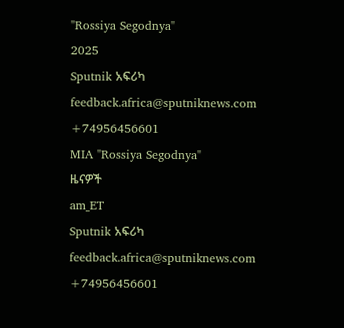"Rossiya Segodnya"
2025
Sputnik አፍሪካ
feedback.africa@sputniknews.com
+74956456601
MIA "Rossiya Segodnya"
ዜናዎች
am_ET
Sputnik አፍሪካ
feedback.africa@sputniknews.com
+74956456601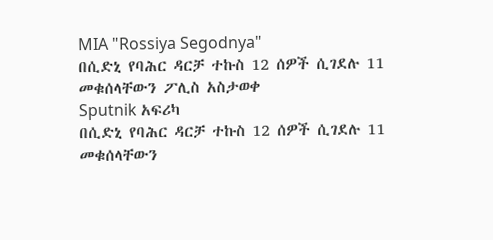MIA "Rossiya Segodnya"
በሲድኒ የባሕር ዳርቻ ተኩስ 12 ሰዎች ሲገደሉ 11 መቁሰላቸውን ፖሊስ አስታወቀ
Sputnik አፍሪካ
በሲድኒ የባሕር ዳርቻ ተኩስ 12 ሰዎች ሲገደሉ 11 መቁሰላቸውን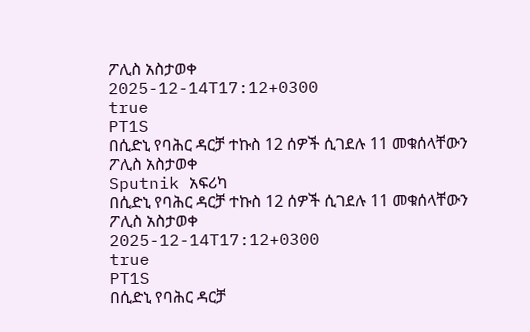ፖሊስ አስታወቀ
2025-12-14T17:12+0300
true
PT1S
በሲድኒ የባሕር ዳርቻ ተኩስ 12 ሰዎች ሲገደሉ 11 መቁሰላቸውን ፖሊስ አስታወቀ
Sputnik አፍሪካ
በሲድኒ የባሕር ዳርቻ ተኩስ 12 ሰዎች ሲገደሉ 11 መቁሰላቸውን ፖሊስ አስታወቀ
2025-12-14T17:12+0300
true
PT1S
በሲድኒ የባሕር ዳርቻ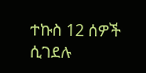ተኩስ 12 ሰዎች ሲገደሉ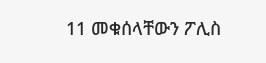11 መቁሰላቸውን ፖሊስ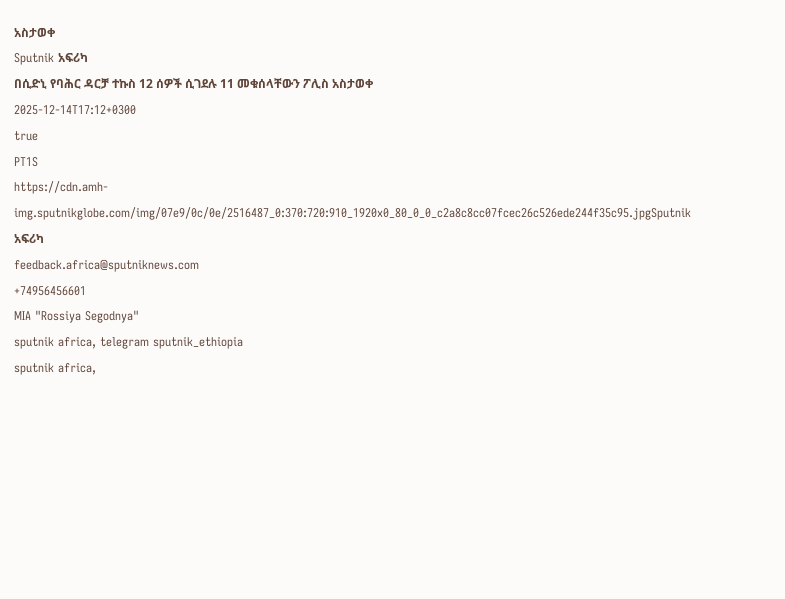አስታወቀ
Sputnik አፍሪካ
በሲድኒ የባሕር ዳርቻ ተኩስ 12 ሰዎች ሲገደሉ 11 መቁሰላቸውን ፖሊስ አስታወቀ
2025-12-14T17:12+0300
true
PT1S
https://cdn.amh-img.sputnikglobe.com/img/07e9/0c/0e/2516487_0:370:720:910_1920x0_80_0_0_c2a8c8cc07fcec26c526ede244f35c95.jpgSputnik አፍሪካ
feedback.africa@sputniknews.com
+74956456601
MIA "Rossiya Segodnya"
sputnik africa, telegram sputnik_ethiopia
sputnik africa,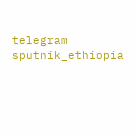telegram sputnik_ethiopia